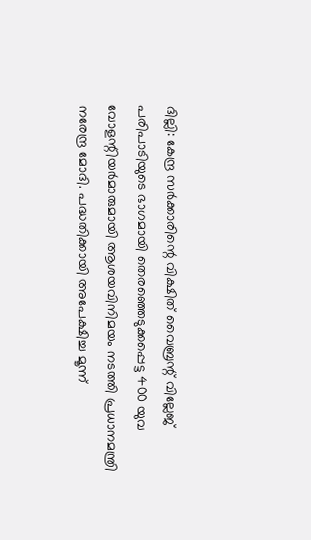ദില്ലി: കേന്ദ്ര സർക്കാരിന്റെ വിക്ഷിത് വൈബ്രന്റ് വില്ലേജ് പരിപാടിയുടെ ഭാഗമായി തെരഞ്ഞെടുക്കപ്പെട്ട 400 യുവ വോളന്റിയർമാരുമായി ആശയവിനിമയം നടത്തി പ്രധാനമന്ത്രി നരേന്ദ്ര മോദി. പദ്ധതിക്കായി അപേക്ഷിച്ച മൂന്ന്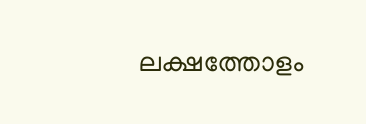ലക്ഷത്തോളം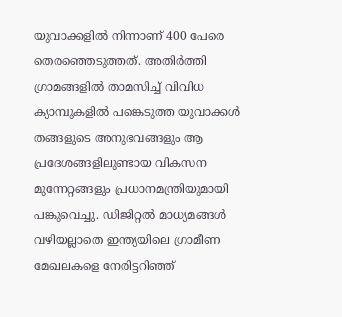യുവാക്കളിൽ നിന്നാണ് 400 പേരെ തെരഞ്ഞെടുത്തത്. അതിർത്തി ഗ്രാമങ്ങളിൽ താമസിച്ച് വിവിധ ക്യാമ്പുകളിൽ പങ്കെടുത്ത യുവാക്കൾ തങ്ങളുടെ അനുഭവങ്ങളും ആ പ്രദേശങ്ങളിലുണ്ടായ വികസന മുന്നേറ്റങ്ങളും പ്രധാനമന്ത്രിയുമായി പങ്കുവെച്ചു. ഡിജിറ്റൽ മാധ്യമങ്ങൾ വഴിയല്ലാതെ ഇന്ത്യയിലെ ഗ്രാമീണ മേഖലകളെ നേരിട്ടറിഞ്ഞ്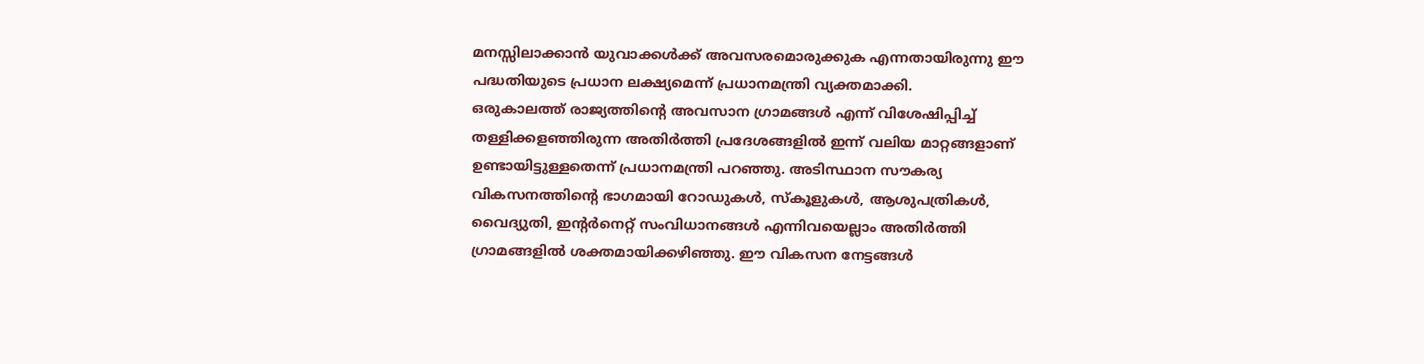മനസ്സിലാക്കാൻ യുവാക്കൾക്ക് അവസരമൊരുക്കുക എന്നതായിരുന്നു ഈ പദ്ധതിയുടെ പ്രധാന ലക്ഷ്യമെന്ന് പ്രധാനമന്ത്രി വ്യക്തമാക്കി.
ഒരുകാലത്ത് രാജ്യത്തിന്റെ അവസാന ഗ്രാമങ്ങൾ എന്ന് വിശേഷിപ്പിച്ച് തള്ളിക്കളഞ്ഞിരുന്ന അതിർത്തി പ്രദേശങ്ങളിൽ ഇന്ന് വലിയ മാറ്റങ്ങളാണ് ഉണ്ടായിട്ടുള്ളതെന്ന് പ്രധാനമന്ത്രി പറഞ്ഞു. അടിസ്ഥാന സൗകര്യ വികസനത്തിന്റെ ഭാഗമായി റോഡുകൾ, സ്കൂളുകൾ, ആശുപത്രികൾ, വൈദ്യുതി, ഇന്റർനെറ്റ് സംവിധാനങ്ങൾ എന്നിവയെല്ലാം അതിർത്തി ഗ്രാമങ്ങളിൽ ശക്തമായിക്കഴിഞ്ഞു. ഈ വികസന നേട്ടങ്ങൾ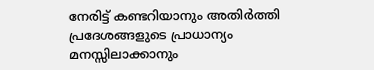നേരിട്ട് കണ്ടറിയാനും അതിർത്തി പ്രദേശങ്ങളുടെ പ്രാധാന്യം മനസ്സിലാക്കാനും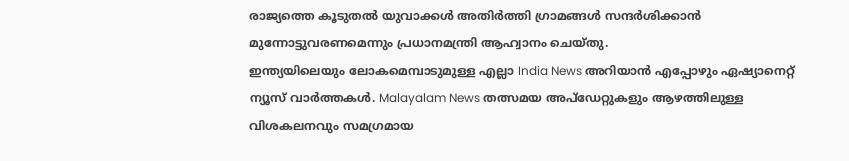രാജ്യത്തെ കൂടുതൽ യുവാക്കൾ അതിർത്തി ഗ്രാമങ്ങൾ സന്ദർശിക്കാൻ മുന്നോട്ടുവരണമെന്നും പ്രധാനമന്ത്രി ആഹ്വാനം ചെയ്തു.
ഇന്ത്യയിലെയും ലോകമെമ്പാടുമുള്ള എല്ലാ India News അറിയാൻ എപ്പോഴും ഏഷ്യാനെറ്റ് ന്യൂസ് വാർത്തകൾ. Malayalam News തത്സമയ അപ്ഡേറ്റുകളും ആഴത്തിലുള്ള വിശകലനവും സമഗ്രമായ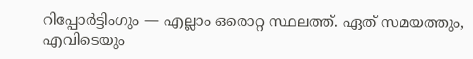റിപ്പോർട്ടിംഗും — എല്ലാം ഒരൊറ്റ സ്ഥലത്ത്. ഏത് സമയത്തും, എവിടെയും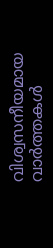വിശ്വസനീയമായ വാർത്തകൾ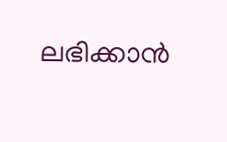ലഭിക്കാൻ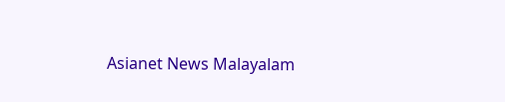Asianet News Malayalam